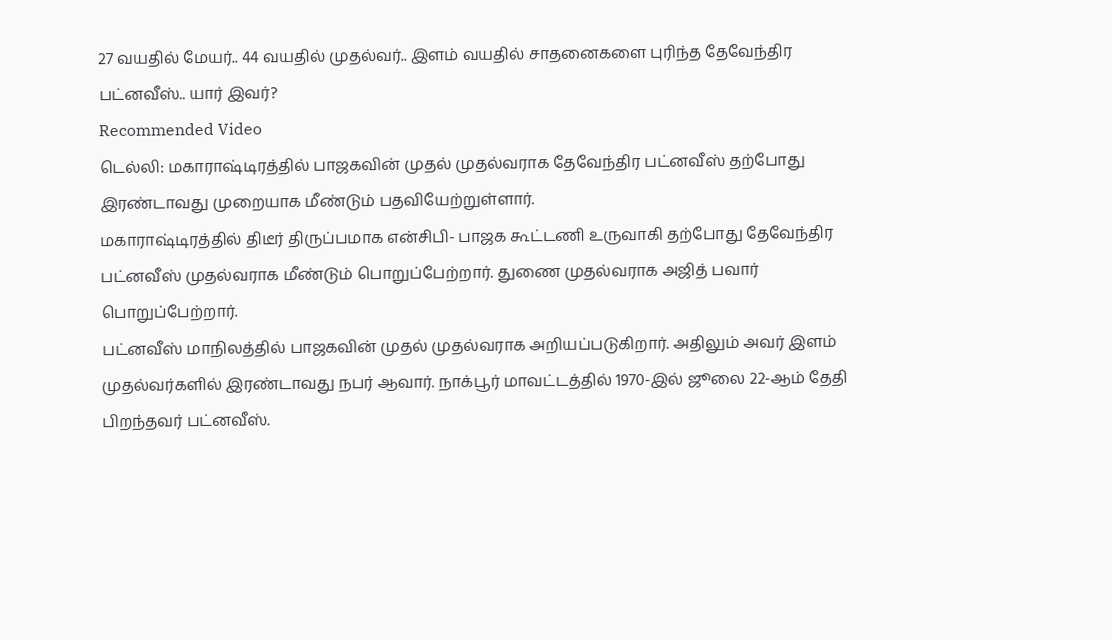27 வயதில் மேயர்.. 44 வயதில் முதல்வர்.. இளம் வயதில் சாதனைகளை புரிந்த தேவேந்திர பட்னவீஸ்.. யார் இவர்?
Recommended Video
டெல்லி: மகாராஷ்டிரத்தில் பாஜகவின் முதல் முதல்வராக தேவேந்திர பட்னவீஸ் தற்போது இரண்டாவது முறையாக மீண்டும் பதவியேற்றுள்ளார்.
மகாராஷ்டிரத்தில் திடீர் திருப்பமாக என்சிபி- பாஜக கூட்டணி உருவாகி தற்போது தேவேந்திர பட்னவீஸ் முதல்வராக மீண்டும் பொறுப்பேற்றார். துணை முதல்வராக அஜித் பவார் பொறுப்பேற்றார்.
பட்னவீஸ் மாநிலத்தில் பாஜகவின் முதல் முதல்வராக அறியப்படுகிறார். அதிலும் அவர் இளம் முதல்வர்களில் இரண்டாவது நபர் ஆவார். நாக்பூர் மாவட்டத்தில் 1970-இல் ஜூலை 22-ஆம் தேதி பிறந்தவர் பட்னவீஸ்.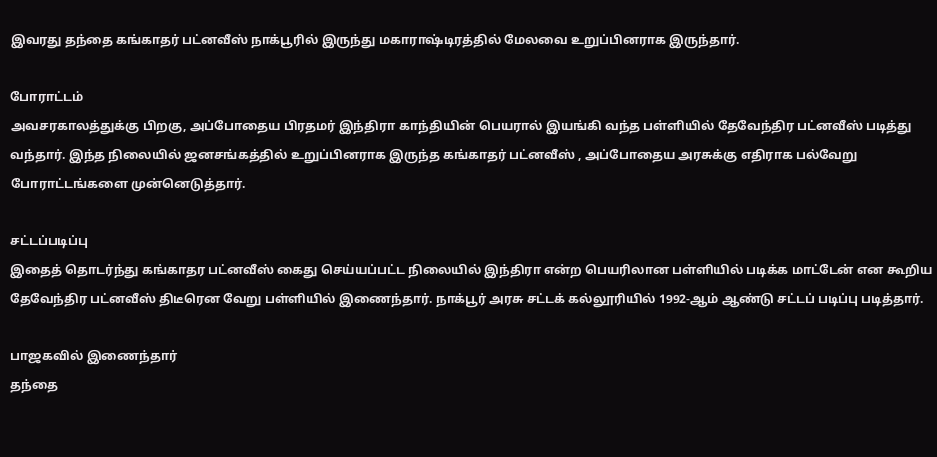இவரது தந்தை கங்காதர் பட்னவீஸ் நாக்பூரில் இருந்து மகாராஷ்டிரத்தில் மேலவை உறுப்பினராக இருந்தார்.

போராட்டம்
அவசரகாலத்துக்கு பிறகு, அப்போதைய பிரதமர் இந்திரா காந்தியின் பெயரால் இயங்கி வந்த பள்ளியில் தேவேந்திர பட்னவீஸ் படித்து வந்தார். இந்த நிலையில் ஜனசங்கத்தில் உறுப்பினராக இருந்த கங்காதர் பட்னவீஸ் , அப்போதைய அரசுக்கு எதிராக பல்வேறு போராட்டங்களை முன்னெடுத்தார்.

சட்டப்படிப்பு
இதைத் தொடர்ந்து கங்காதர பட்னவீஸ் கைது செய்யப்பட்ட நிலையில் இந்திரா என்ற பெயரிலான பள்ளியில் படிக்க மாட்டேன் என கூறிய தேவேந்திர பட்னவீஸ் திடீரென வேறு பள்ளியில் இணைந்தார். நாக்பூர் அரசு சட்டக் கல்லூரியில் 1992-ஆம் ஆண்டு சட்டப் படிப்பு படித்தார்.

பாஜகவில் இணைந்தார்
தந்தை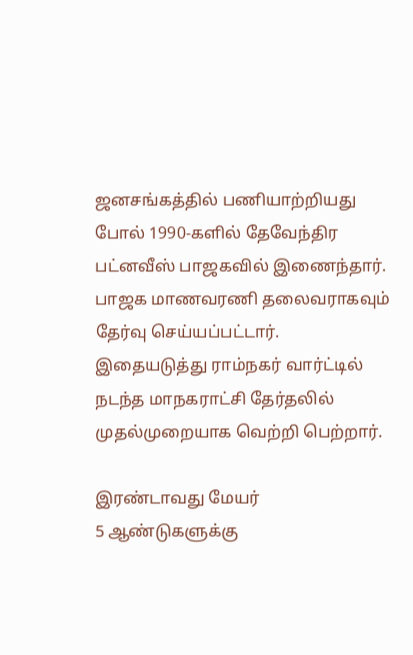ஜனசங்கத்தில் பணியாற்றியது போல் 1990-களில் தேவேந்திர பட்னவீஸ் பாஜகவில் இணைந்தார். பாஜக மாணவரணி தலைவராகவும் தேர்வு செய்யப்பட்டார். இதையடுத்து ராம்நகர் வார்ட்டில் நடந்த மாநகராட்சி தேர்தலில் முதல்முறையாக வெற்றி பெற்றார்.

இரண்டாவது மேயர்
5 ஆண்டுகளுக்கு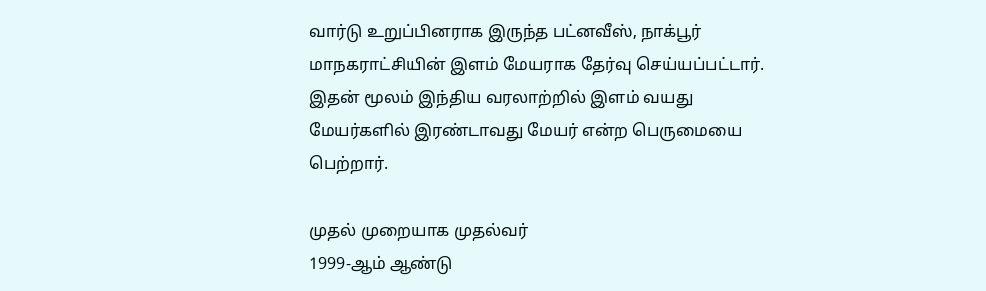வார்டு உறுப்பினராக இருந்த பட்னவீஸ், நாக்பூர் மாநகராட்சியின் இளம் மேயராக தேர்வு செய்யப்பட்டார். இதன் மூலம் இந்திய வரலாற்றில் இளம் வயது மேயர்களில் இரண்டாவது மேயர் என்ற பெருமையை பெற்றார்.

முதல் முறையாக முதல்வர்
1999-ஆம் ஆண்டு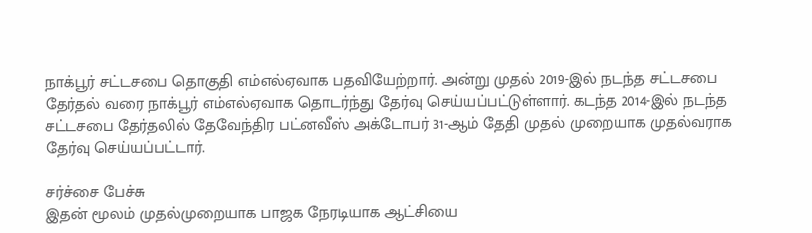நாக்பூர் சட்டசபை தொகுதி எம்எல்ஏவாக பதவியேற்றார். அன்று முதல் 2019-இல் நடந்த சட்டசபை தேர்தல் வரை நாக்பூர் எம்எல்ஏவாக தொடர்ந்து தேர்வு செய்யப்பட்டுள்ளார். கடந்த 2014-இல் நடந்த சட்டசபை தேர்தலில் தேவேந்திர பட்னவீஸ் அக்டோபர் 31-ஆம் தேதி முதல் முறையாக முதல்வராக தேர்வு செய்யப்பட்டார்.

சர்ச்சை பேச்சு
இதன் மூலம் முதல்முறையாக பாஜக நேரடியாக ஆட்சியை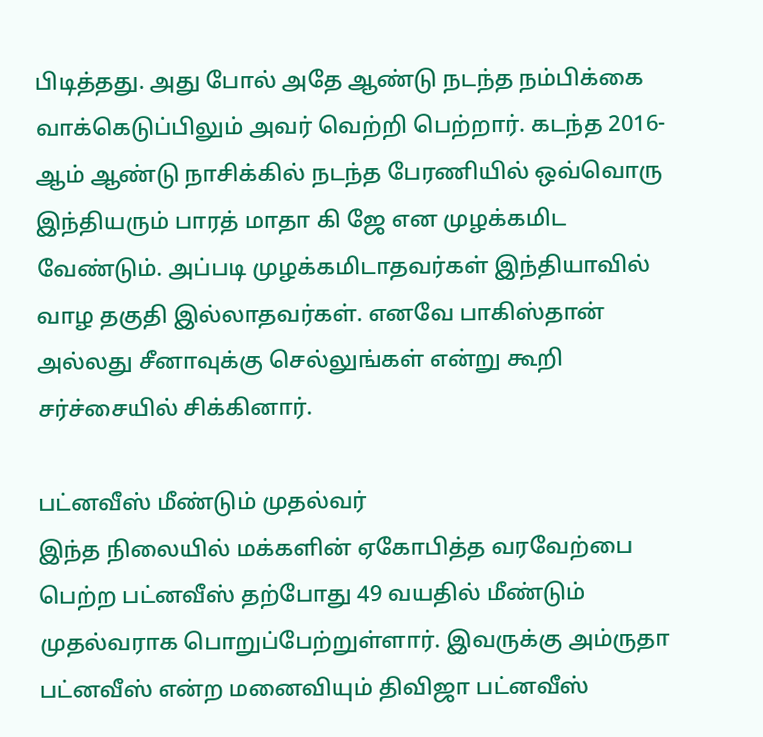பிடித்தது. அது போல் அதே ஆண்டு நடந்த நம்பிக்கை வாக்கெடுப்பிலும் அவர் வெற்றி பெற்றார். கடந்த 2016-ஆம் ஆண்டு நாசிக்கில் நடந்த பேரணியில் ஒவ்வொரு இந்தியரும் பாரத் மாதா கி ஜே என முழக்கமிட வேண்டும். அப்படி முழக்கமிடாதவர்கள் இந்தியாவில் வாழ தகுதி இல்லாதவர்கள். எனவே பாகிஸ்தான் அல்லது சீனாவுக்கு செல்லுங்கள் என்று கூறி சர்ச்சையில் சிக்கினார்.

பட்னவீஸ் மீண்டும் முதல்வர்
இந்த நிலையில் மக்களின் ஏகோபித்த வரவேற்பை பெற்ற பட்னவீஸ் தற்போது 49 வயதில் மீண்டும் முதல்வராக பொறுப்பேற்றுள்ளார். இவருக்கு அம்ருதா பட்னவீஸ் என்ற மனைவியும் திவிஜா பட்னவீஸ்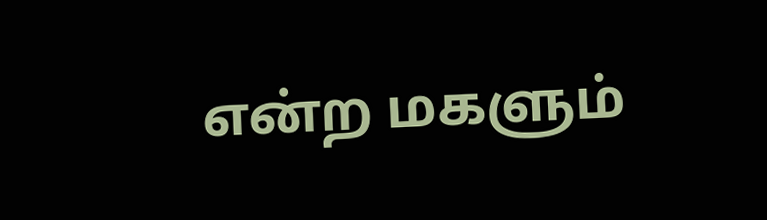என்ற மகளும்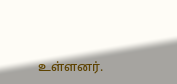உள்ளனர்.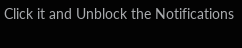Click it and Unblock the Notifications